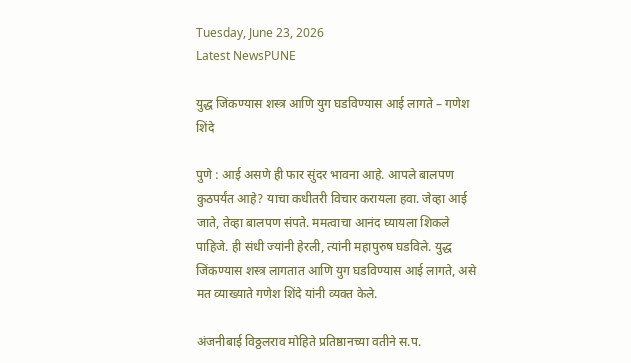Tuesday, June 23, 2026
Latest NewsPUNE

युद्ध जिंकण्यास शस्त्र आणि युग घडविण्यास आई लागते – गणेश शिंदे

पुणे : आई असणे ही फार सुंदर भावना आहे. आपले बालपण कुठपर्यंत आहे? याचा कधीतरी विचार करायला हवा. जेव्हा आई जाते, तेव्हा बालपण संपते. ममत्वाचा आनंद घ्यायला शिकले पाहिजे. ही संधी ज्यांनी हेरली, त्यांनी महापुरुष घडविले. युद्ध जिंकण्यास शस्त्र लागतात आणि युग घडविण्यास आई लागते, असे मत व्याख्याते गणेश शिंदे यांनी व्यक्त केले.

अंजनीबाई विठ्ठलराव मोहिते प्रतिष्ठानच्या वतीने स.प.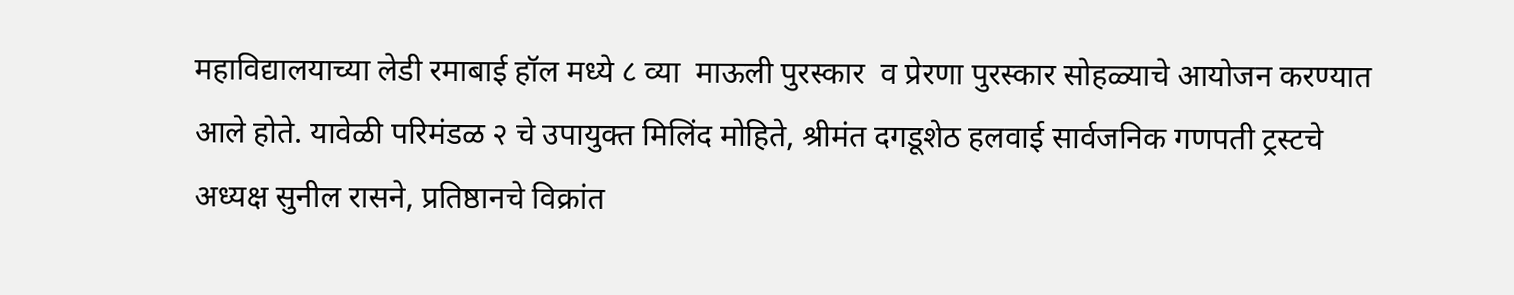महाविद्यालयाच्या लेडी रमाबाई हॉल मध्ये ८ व्या  माऊली पुरस्कार  व प्रेरणा पुरस्कार सोहळ्याचे आयोजन करण्यात आले होते. यावेळी परिमंडळ २ चे उपायुक्त मिलिंद मोहिते, श्रीमंत दगडूशेठ हलवाई सार्वजनिक गणपती ट्रस्टचे अध्यक्ष सुनील रासने, प्रतिष्ठानचे विक्रांत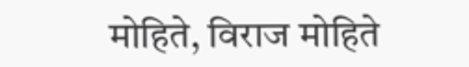मोहिते, विराज मोहिते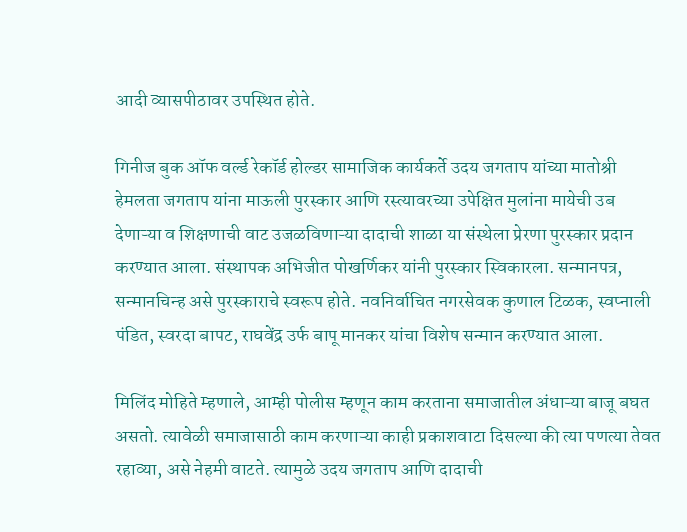आदी व्यासपीठावर उपस्थित होते.

गिनीज बुक ऑफ वर्ल्ड रेकॉर्ड होल्डर सामाजिक कार्यकर्ते उदय जगताप यांच्या मातोश्री हेमलता जगताप यांना माऊली पुरस्कार आणि रस्त्यावरच्या उपेक्षित मुलांना मायेची उब देणाऱ्या व शिक्षणाची वाट उजळविणाऱ्या दादाची शाळा या संस्थेला प्रेरणा पुरस्कार प्रदान करण्यात आला. संस्थापक अभिजीत पोखर्णिकर यांनी पुरस्कार स्विकारला. सन्मानपत्र, सन्मानचिन्ह असे पुरस्काराचे स्वरूप होते. नवनिर्वाचित नगरसेवक कुणाल टिळक, स्वप्नाली पंडित, स्वरदा बापट, राघवेंद्र उर्फ बापू मानकर यांचा विशेष सन्मान करण्यात आला.

मिलिंद मोहिते म्हणाले, आम्ही पोलीस म्हणून काम करताना समाजातील अंधाऱ्या बाजू बघत असतो. त्यावेळी समाजासाठी काम करणाऱ्या काही प्रकाशवाटा दिसल्या की त्या पणत्या तेवत रहाव्या, असे नेहमी वाटते. त्यामुळे उदय जगताप आणि दादाची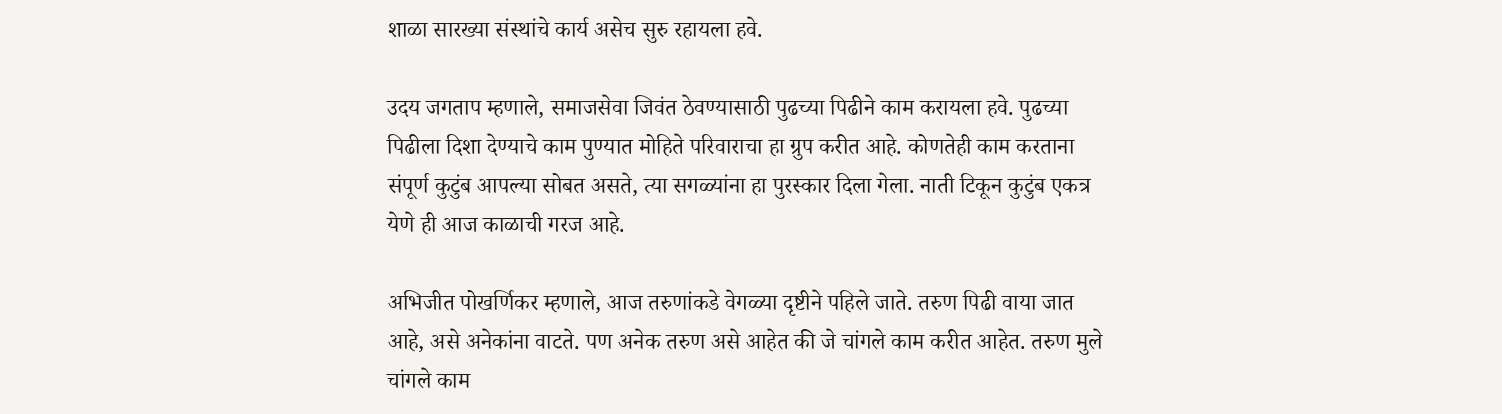शाळा सारख्या संस्थांचे कार्य असेच सुरु रहायला हवे.

उदय जगताप म्हणाले, समाजसेवा जिवंत ठेवण्यासाठी पुढच्या पिढीने काम करायला हवे. पुढच्या पिढीला दिशा देण्याचे काम पुण्यात मोहिते परिवाराचा हा ग्रुप करीत आहे. कोणतेही काम करताना संपूर्ण कुटुंब आपल्या सोबत असते, त्या सगळ्यांना हा पुरस्कार दिला गेला. नाती टिकून कुटुंब एकत्र येणे ही आज काळाची गरज आहे.

अभिजीत पोखर्णिकर म्हणाले, आज तरुणांकडे वेगळ्या दृष्टीने पहिले जाते. तरुण पिढी वाया जात आहे, असे अनेकांना वाटते. पण अनेक तरुण असे आहेत की जे चांगले काम करीत आहेत. तरुण मुले चांगले काम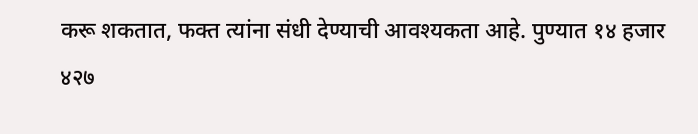करू शकतात, फक्त त्यांना संधी देण्याची आवश्यकता आहे. पुण्यात १४ हजार ४२७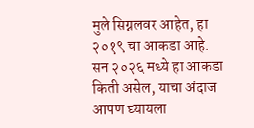मुले सिग्नलवर आहेत, हा २०१९ चा आकडा आहे. सन २०२६ मध्ये हा आकडा किती असेल, याचा अंदाज आपण घ्यायला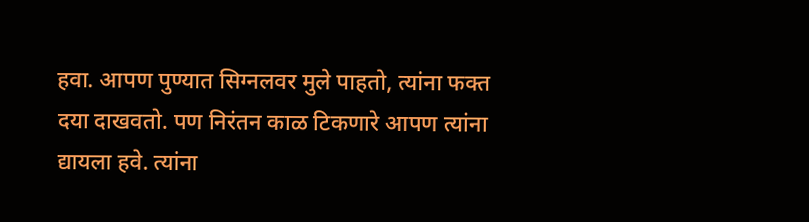हवा. आपण पुण्यात सिग्नलवर मुले पाहतो, त्यांना फक्त दया दाखवतो. पण निरंतन काळ टिकणारे आपण त्यांना द्यायला हवे. त्यांना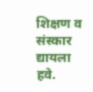शिक्षण व संस्कार द्यायला हवे.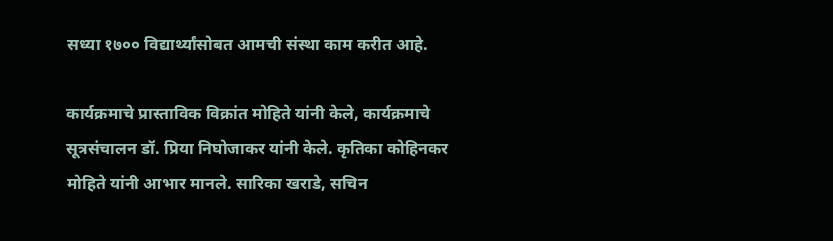सध्या १७०० विद्यार्थ्यांसोबत आमची संस्था काम करीत आहे.

कार्यक्रमाचे प्रास्ताविक विक्रांत मोहिते यांनी केले, कार्यक्रमाचे सूत्रसंचालन डॉ. प्रिया निघोजाकर यांनी केले. कृतिका कोहिनकर मोहिते यांनी आभार मानले. सारिका खराडे, सचिन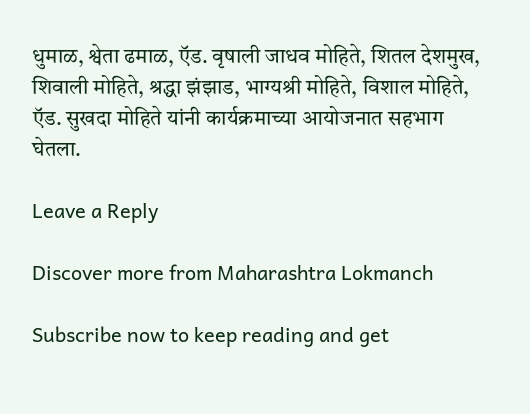धुमाळ, श्वेता ढमाळ, ऍड. वृषाली जाधव मोहिते, शितल देशमुख, शिवाली मोहिते, श्रद्धा झंझाड, भाग्यश्री मोहिते, विशाल मोहिते, ऍड. सुखदा मोहिते यांनी कार्यक्रमाच्या आयोजनात सहभाग घेतला.

Leave a Reply

Discover more from Maharashtra Lokmanch

Subscribe now to keep reading and get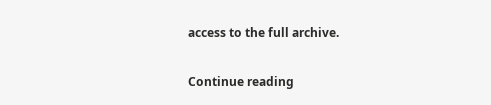access to the full archive.

Continue reading